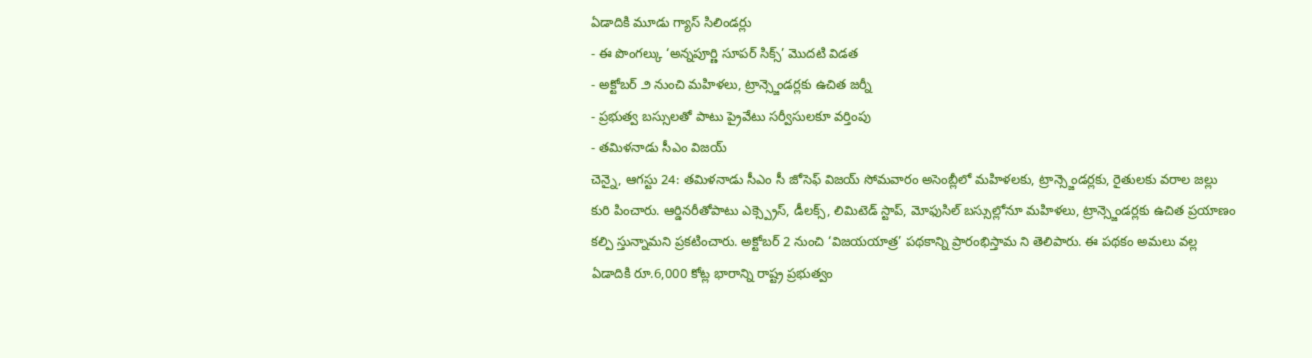ఏడాదికి మూడు గ్యాస్ సిలిండర్లు
- ఈ పొంగల్కు ‘అన్నపూర్ణి సూపర్ సిక్స్’ మొదటి విడత
- అక్టోబర్ ౨ నుంచి మహిళలు, ట్రాన్స్జెండర్లకు ఉచిత జర్నీ
- ప్రభుత్వ బస్సులతో పాటు ప్రైవేటు సర్వీసులకూ వర్తింపు
- తమిళనాడు సీఎం విజయ్
చెన్నై, ఆగస్టు 24: తమిళనాడు సీఎం సీ జోసెఫ్ విజయ్ సోమవారం అసెంబ్లీలో మహిళలకు, ట్రాన్స్జెండర్లకు, రైతులకు వరాల జల్లు కురి పించారు. ఆర్డినరీతోపాటు ఎక్స్ప్రెస్, డీలక్స్, లిమిటెడ్ స్టాప్, మోఫుసిల్ బస్సుల్లోనూ మహిళలు, ట్రాన్స్జెండర్లకు ఉచిత ప్రయాణం కల్పి స్తున్నామని ప్రకటించారు. అక్టోబర్ 2 నుంచి ‘విజయయాత్ర’ పథకాన్ని ప్రారంభిస్తామ ని తెలిపారు. ఈ పథకం అమలు వల్ల ఏడాదికి రూ.6,000 కోట్ల భారాన్ని రాష్ట్ర ప్రభుత్వం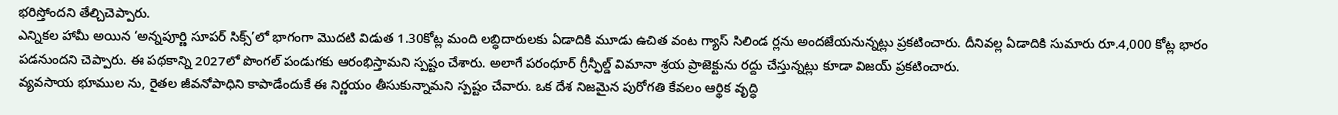భరిస్తోందని తేల్చిచెప్పారు.
ఎన్నికల హామీ అయిన ‘అన్నపూర్ణి సూపర్ సిక్స్’లో భాగంగా మొదటి విడుత 1.30కోట్ల మంది లబ్ధిదారులకు ఏడాదికి మూడు ఉచిత వంట గ్యాస్ సిలిండ ర్లను అందజేయనున్నట్లు ప్రకటించారు. దీనివల్ల ఏడాదికి సుమారు రూ.4,000 కోట్ల భారం పడనుందని చెప్పారు. ఈ పథకాన్ని 2027లో పొంగల్ పండుగకు ఆరంభిస్తామని స్పష్టం చేశారు. అలాగే పరంధూర్ గ్రీన్ఫీల్డ్ విమానా శ్రయ ప్రాజెక్టును రద్దు చేస్తున్నట్లు కూడా విజయ్ ప్రకటించారు.
వ్యవసాయ భూముల ను, రైతల జీవనోపాధిని కాపాడేందుకే ఈ నిర్ణయం తీసుకున్నామని స్పష్టం చేవారు. ఒక దేశ నిజమైన పురోగతి కేవలం ఆర్థిక వృద్ధి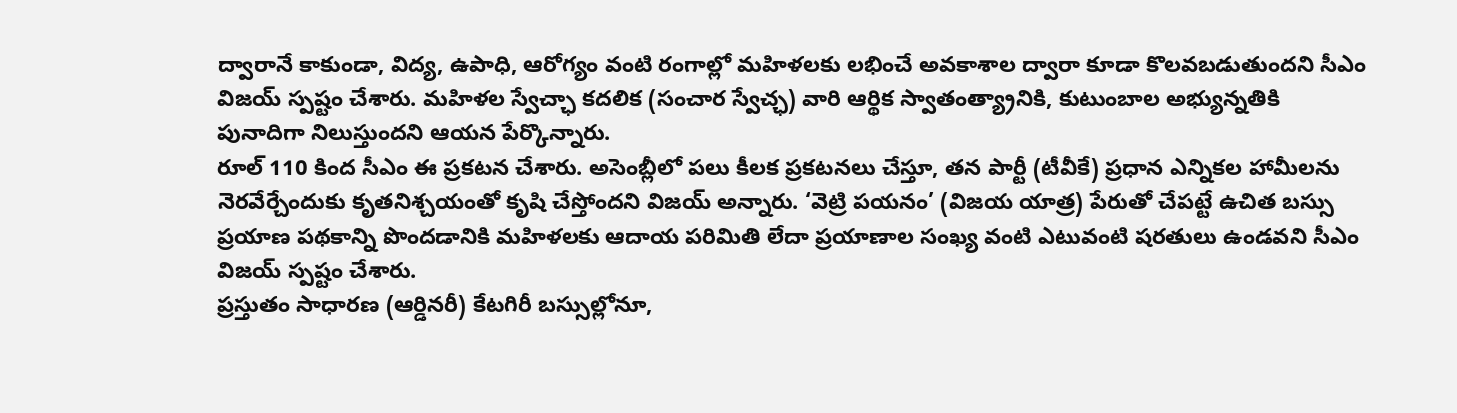ద్వారానే కాకుండా, విద్య, ఉపాధి, ఆరోగ్యం వంటి రంగాల్లో మహిళలకు లభించే అవకాశాల ద్వారా కూడా కొలవబడుతుందని సీఎం విజయ్ స్పష్టం చేశారు. మహిళల స్వేచ్ఛా కదలిక (సంచార స్వేచ్ఛ) వారి ఆర్థిక స్వాతంత్య్రానికి, కుటుంబాల అభ్యున్నతికి పునాదిగా నిలుస్తుందని ఆయన పేర్కొన్నారు.
రూల్ 110 కింద సీఎం ఈ ప్రకటన చేశారు. అసెంబ్లీలో పలు కీలక ప్రకటనలు చేస్తూ, తన పార్టీ (టీవీకే) ప్రధాన ఎన్నికల హామీలను నెరవేర్చేందుకు కృతనిశ్చయంతో కృషి చేస్తోందని విజయ్ అన్నారు. ‘వెట్రి పయనం’ (విజయ యాత్ర) పేరుతో చేపట్టే ఉచిత బస్సు ప్రయాణ పథకాన్ని పొందడానికి మహిళలకు ఆదాయ పరిమితి లేదా ప్రయాణాల సంఖ్య వంటి ఎటువంటి షరతులు ఉండవని సీఎం విజయ్ స్పష్టం చేశారు.
ప్రస్తుతం సాధారణ (ఆర్డినరీ) కేటగిరీ బస్సుల్లోనూ,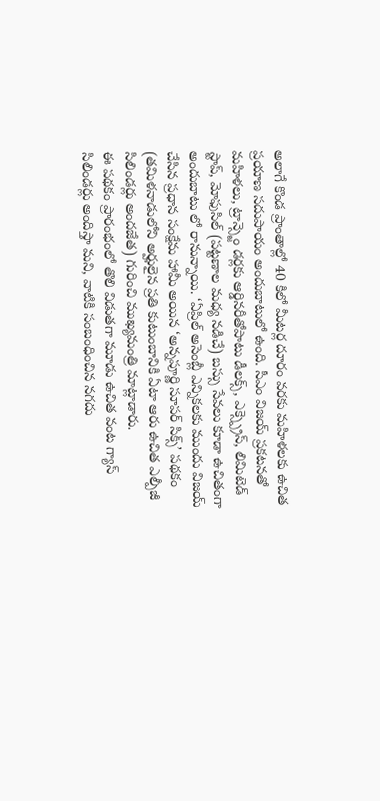అలాగే కొండ ప్రాంతాల్లో 40 కిలో మీటర్ల దూరం వరకు మహిళలకు ఉచిత ప్రయాణ సదుపాయం అందుబాటులో ఉంది. సీఎం విజయ్ ప్రకటనతో మహిళలు, ట్రాన్స్జెం డర్లకు ఆర్డినరీతోపాటు డీలక్స్, ఎక్స్ప్రెస్, లిమిటెడ్ స్టాప్, మోఫుసిల్ (పట్టణాల మధ్య నడిచే) బస్సు సేవలు కూడా ఉచితంగా అందుబాటు లో రానున్నాయి. ‘ఏప్రిల్ అసెంబ్లీ ఎన్నికలకు ముందు విజయ్ చేసిన ప్రధాన సంక్షేమ హామీ అయిన ‘అన్నపూర్ణి సూపర్ సిక్స్’ పథకం (తమిళనాడులోని అర్హులైన ప్రతి కుటుంబానికి ఏటా ఆరు ఉచిత ఎల్పీజీ సిలిండర్లు అందజేత) గురించి ముఖ్యమంత్రి మాట్లాడారు.
ఈ పథకం ప్రారంభంలో తొలి విడుతగా మూడు ఉచిత వంట గ్యాస్ సిలిండర్లు అందిస్తా మని, వాటికి సంబంధించిన నగదు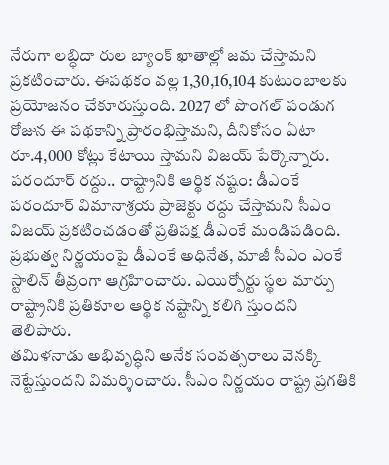నేరుగా లబ్ధిదా రుల బ్యాంక్ ఖాతాల్లో జమ చేస్తామని ప్రకటించారు. ఈపథకం వల్ల 1,30,16,104 కుటుంబాలకు ప్రయోజనం చేకూరుస్తుంది. 2027 లో పొంగల్ పండుగ రోజున ఈ పథకాన్ని ప్రారంభిస్తామని, దీనికోసం ఏటా రూ.4,000 కోట్లు కేటాయి స్తామని విజయ్ పేర్కొన్నారు.
పరందూర్ రద్దు.. రాష్ట్రానికి ఆర్థిక నష్టం: డీఎంకే
పరందూర్ విమానాశ్రయ ప్రాజెక్టు రద్దు చేస్తామని సీఎం విజయ్ ప్రకటించడంతో ప్రతిపక్ష డీఎంకే మండిపడింది. ప్రభుత్వ నిర్ణయంపై డీఎంకే అధినేత, మాజీ సీఎం ఎంకే స్టాలిన్ తీవ్రంగా ఆగ్రహించారు. ఎయిర్పోర్టు స్థల మార్పు రాష్ట్రానికి ప్రతికూల ఆర్థిక నష్టాన్ని కలిగి స్తుందని తెలిపారు.
తమిళనాడు అభివృద్ధిని అనేక సంవత్సరాలు వెనక్కి నెట్టేస్తుందని విమర్శించారు. సీఎం నిర్ణయం రాష్ట్ర ప్రగతికి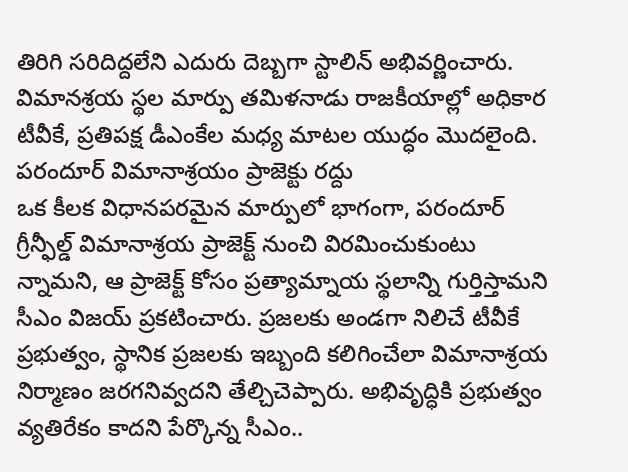తిరిగి సరిదిద్దలేని ఎదురు దెబ్బగా స్టాలిన్ అభివర్ణించారు. విమానశ్రయ స్థల మార్పు తమిళనాడు రాజకీయాల్లో అధికార టీవీకే, ప్రతిపక్ష డీఎంకేల మధ్య మాటల యుద్ధం మొదలైంది.
పరందూర్ విమానాశ్రయం ప్రాజెక్టు రద్దు
ఒక కీలక విధానపరమైన మార్పులో భాగంగా, పరందూర్ గ్రీన్ఫీల్డ్ విమానాశ్రయ ప్రాజెక్ట్ నుంచి విరమించుకుంటు న్నామని, ఆ ప్రాజెక్ట్ కోసం ప్రత్యామ్నాయ స్థలాన్ని గుర్తిస్తామని సీఎం విజయ్ ప్రకటించారు. ప్రజలకు అండగా నిలిచే టీవీకే ప్రభుత్వం, స్థానిక ప్రజలకు ఇబ్బంది కలిగించేలా విమానాశ్రయ నిర్మాణం జరగనివ్వదని తేల్చిచెప్పారు. అభివృద్ధికి ప్రభుత్వం వ్యతిరేకం కాదని పేర్కొన్న సీఎం..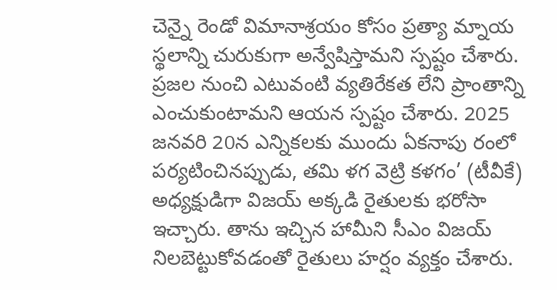చెన్నై రెండో విమానాశ్రయం కోసం ప్రత్యా మ్నాయ స్థలాన్ని చురుకుగా అన్వేషిస్తామని స్పష్టం చేశారు.
ప్రజల నుంచి ఎటువంటి వ్యతిరేకత లేని ప్రాంతాన్ని ఎంచుకుంటామని ఆయన స్పష్టం చేశారు. 2025 జనవరి 20న ఎన్నికలకు ముందు ఏకనాపు రంలో పర్యటించినప్పుడు, తమి ళగ వెట్రి కళగం’ (టీవీకే) అధ్యక్షుడిగా విజయ్ అక్కడి రైతులకు భరోసా ఇచ్చారు. తాను ఇచ్చిన హామీని సీఎం విజయ్ నిలబెట్టుకోవడంతో రైతులు హర్షం వ్యక్తం చేశారు.